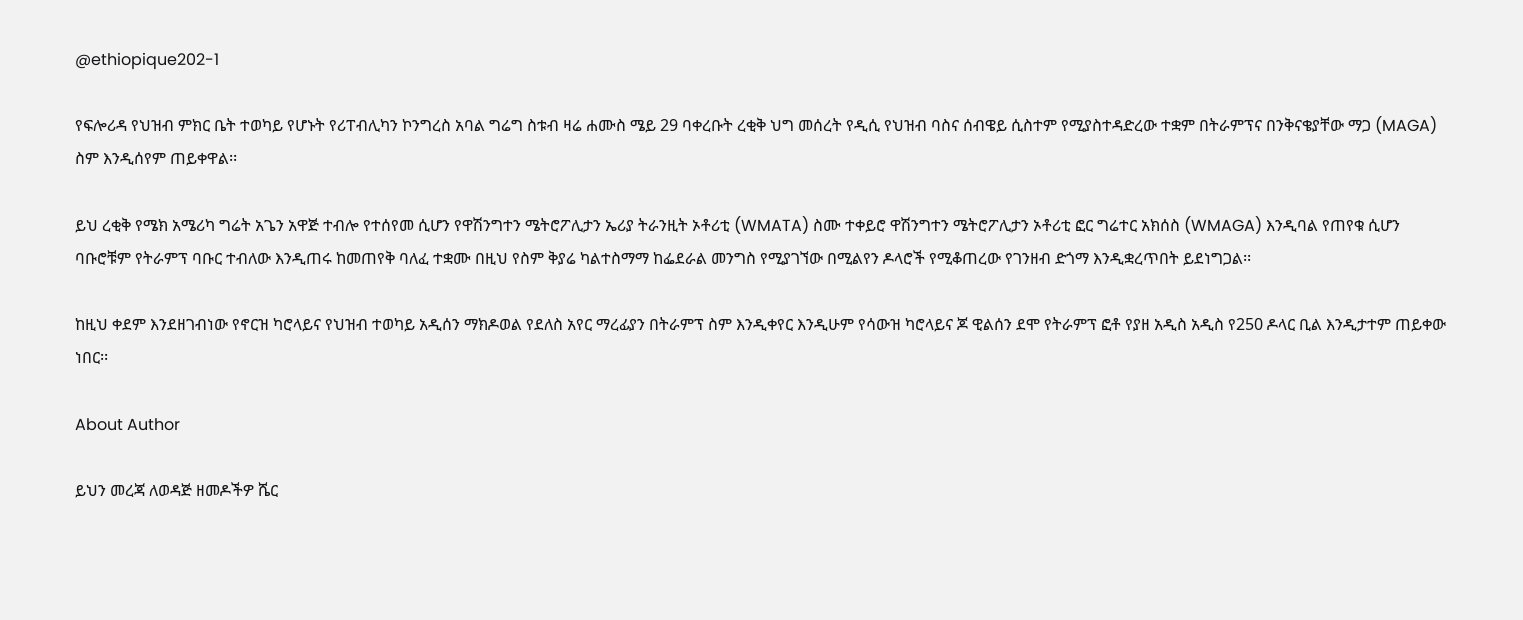@ethiopique202-1

የፍሎሪዳ የህዝብ ምክር ቤት ተወካይ የሆኑት የሪፐብሊካን ኮንግረስ አባል ግሬግ ስቱብ ዛሬ ሐሙስ ሜይ 29 ባቀረቡት ረቂቅ ህግ መሰረት የዲሲ የህዝብ ባስና ሰብዌይ ሲስተም የሚያስተዳድረው ተቋም በትራምፕና በንቅናቄያቸው ማጋ (MAGA) ስም እንዲሰየም ጠይቀዋል፡፡

ይህ ረቂቅ የሜክ አሜሪካ ግሬት አጌን አዋጅ ተብሎ የተሰየመ ሲሆን የዋሽንግተን ሜትሮፖሊታን ኤሪያ ትራንዚት ኦቶሪቲ (WMATA) ስሙ ተቀይሮ ዋሽንግተን ሜትሮፖሊታን ኦቶሪቲ ፎር ግሬተር አክሰስ (WMAGA) እንዲባል የጠየቁ ሲሆን ባቡሮቹም የትራምፕ ባቡር ተብለው እንዲጠሩ ከመጠየቅ ባለፈ ተቋሙ በዚህ የስም ቅያሬ ካልተስማማ ከፌደራል መንግስ የሚያገኘው በሚልየን ዶላሮች የሚቆጠረው የገንዘብ ድጎማ እንዲቋረጥበት ይደነግጋል፡፡

ከዚህ ቀደም እንደዘገብነው የኖርዝ ካሮላይና የህዝብ ተወካይ አዲሰን ማክዶወል የደለስ አየር ማረፊያን በትራምፕ ስም እንዲቀየር እንዲሁም የሳውዝ ካሮላይና ጆ ዊልሰን ደሞ የትራምፕ ፎቶ የያዘ አዲስ አዲስ የ250 ዶላር ቢል እንዲታተም ጠይቀው ነበር፡፡

About Author

ይህን መረጃ ለወዳጅ ዘመዶችዎ ሼር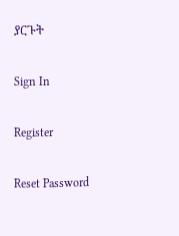ያርጉት

Sign In

Register

Reset Password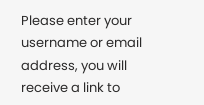Please enter your username or email address, you will receive a link to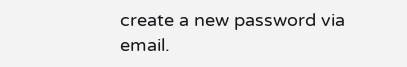create a new password via email.